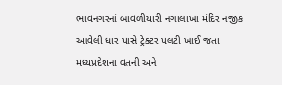ભાવનગરનાં બાવળીયારી નગાલાખા મંદિર નજીક આવેલી ધાર પાસે ટ્રેક્ટર પલટી ખાઈ જતા મધ્યપ્રદેશના વતની અને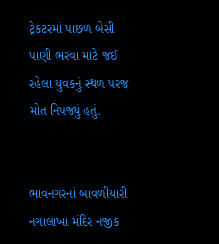ટ્રેકટરમાં પાછળ બેસી પાણી ભરવા માટે જઈ રહેલા યુવકનું સ્થળ પરજ મોત નિપજ્યું હતું.


ભાવનગરનાં બાવળીયારી નગાલાખા મંદિર નજીક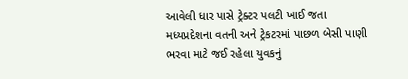આવેલી ધાર પાસે ટ્રેક્ટર પલટી ખાઈ જતા મધ્યપ્રદેશના વતની અને ટ્રેકટરમાં પાછળ બેસી પાણી ભરવા માટે જઈ રહેલા યુવકનું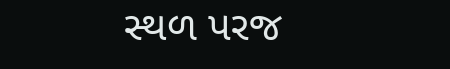સ્થળ પરજ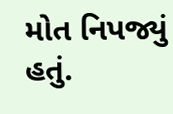મોત નિપજ્યું હતું.